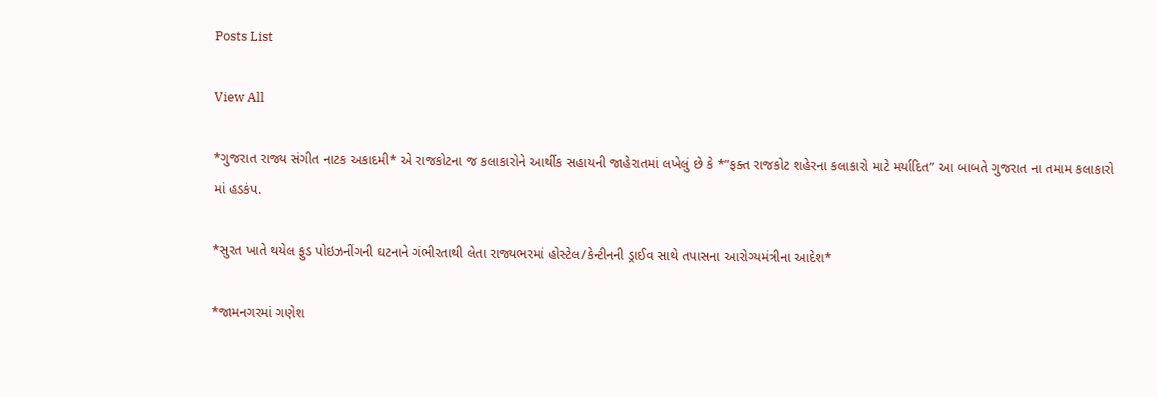Posts List

View All

*ગુજરાત રાજ્ય સંગીત નાટક અકાદમી* એ રાજકોટના જ કલાકારોને આર્થીક સહાયની જાહેરાતમાં લખેલું છે કે *”ફક્ત રાજકોટ શહેરના કલાકારો માટે મર્યાદિત” આ બાબતે ગુજરાત ના તમામ કલાકારો માં હડકંપ.

*સુરત ખાતે થયેલ ફુડ પોઇઝનીંગની ઘટનાને ગંભીરતાથી લેતા રાજ્યભરમાં હોસ્ટેલ/કેન્ટીનની ડ્રાઈવ સાથે તપાસના આરોગ્યમંત્રીના આદેશ*

*જામનગરમાં ગણેશ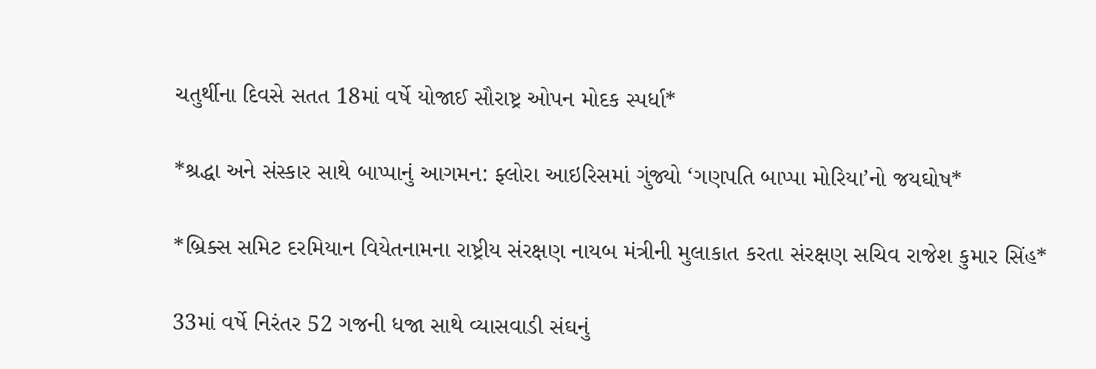ચતુર્થીના દિવસે સતત 18માં વર્ષે યોજાઈ સૌરાષ્ટ્ર ઓપન મોદક સ્પર્ધા*

*શ્રદ્ધા અને સંસ્કાર સાથે બાપ્પાનું આગમન: ફ્લોરા આઇરિસમાં ગુંજ્યો ‘ગણપતિ બાપ્પા મોરિયા’નો જયઘોષ*

*બ્રિક્સ સમિટ દરમિયાન વિયેતનામના રાષ્ટ્રીય સંરક્ષણ નાયબ મંત્રીની મુલાકાત કરતા સંરક્ષણ સચિવ રાજેશ કુમાર સિંહ*

33માં વર્ષે નિરંતર 52 ગજની ધજા સાથે વ્યાસવાડી સંઘનું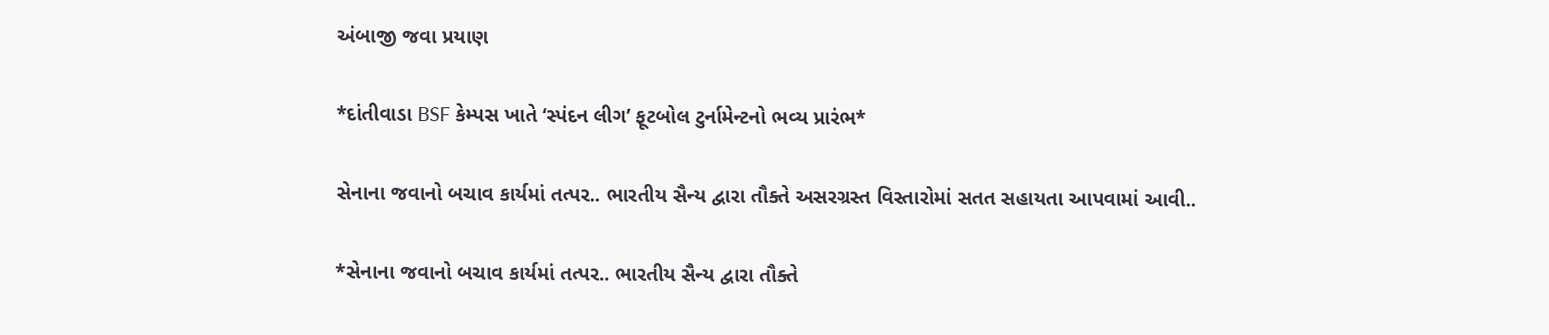અંબાજી જવા પ્રયાણ

*દાંતીવાડા BSF કેમ્પસ ખાતે ‘સ્પંદન લીગ’ ફૂટબોલ ટુર્નામેન્ટનો ભવ્ય પ્રારંભ*

સેનાના જવાનો બચાવ કાર્યમાં તત્પર.. ભારતીય સૈન્ય દ્વારા તૌક્તે અસરગ્રસ્ત વિસ્તારોમાં સતત સહાયતા આપવામાં આવી..

*સેનાના જવાનો બચાવ કાર્યમાં તત્પર.. ભારતીય સૈન્ય દ્વારા તૌક્તે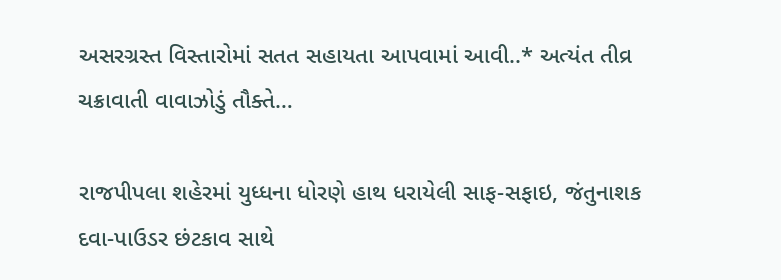અસરગ્રસ્ત વિસ્તારોમાં સતત સહાયતા આપવામાં આવી..* અત્યંત તીવ્ર ચક્રાવાતી વાવાઝોડું તૌક્તે…

રાજપીપલા શહેરમાં યુધ્ધના ધોરણે હાથ ધરાયેલી સાફ-સફાઇ, જંતુનાશક
દવા-પાઉડર છંટકાવ સાથે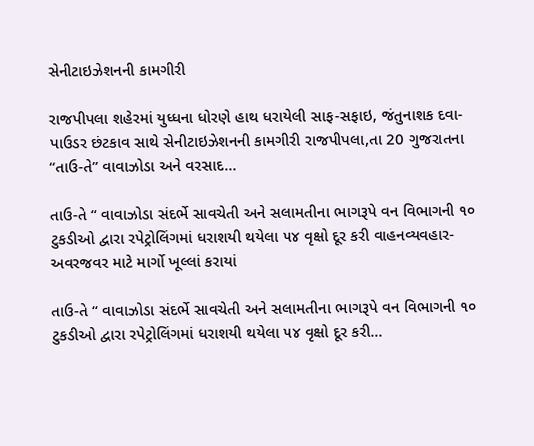સેનીટાઇઝેશનની કામગીરી

રાજપીપલા શહેરમાં યુધ્ધના ધોરણે હાથ ધરાયેલી સાફ-સફાઇ, જંતુનાશક દવા-પાઉડર છંટકાવ સાથે સેનીટાઇઝેશનની કામગીરી રાજપીપલા,તા 20 ગુજરાતના “તાઉ-તે” વાવાઝોડા અને વરસાદ…

તાઉ-તે “ વાવાઝોડા સંદર્ભે સાવચેતી અને સલામતીના ભાગરૂપે વન વિભાગની ૧૦ ટુકડીઓ દ્વારા રપેટ્રોલિંગમાં ધરાશયી થયેલા ૫૪ વૃક્ષો દૂર કરી વાહનવ્યવહાર-અવરજવર માટે માર્ગો ખૂલ્લાં કરાયાં

તાઉ-તે “ વાવાઝોડા સંદર્ભે સાવચેતી અને સલામતીના ભાગરૂપે વન વિભાગની ૧૦ ટુકડીઓ દ્વારા રપેટ્રોલિંગમાં ધરાશયી થયેલા ૫૪ વૃક્ષો દૂર કરી…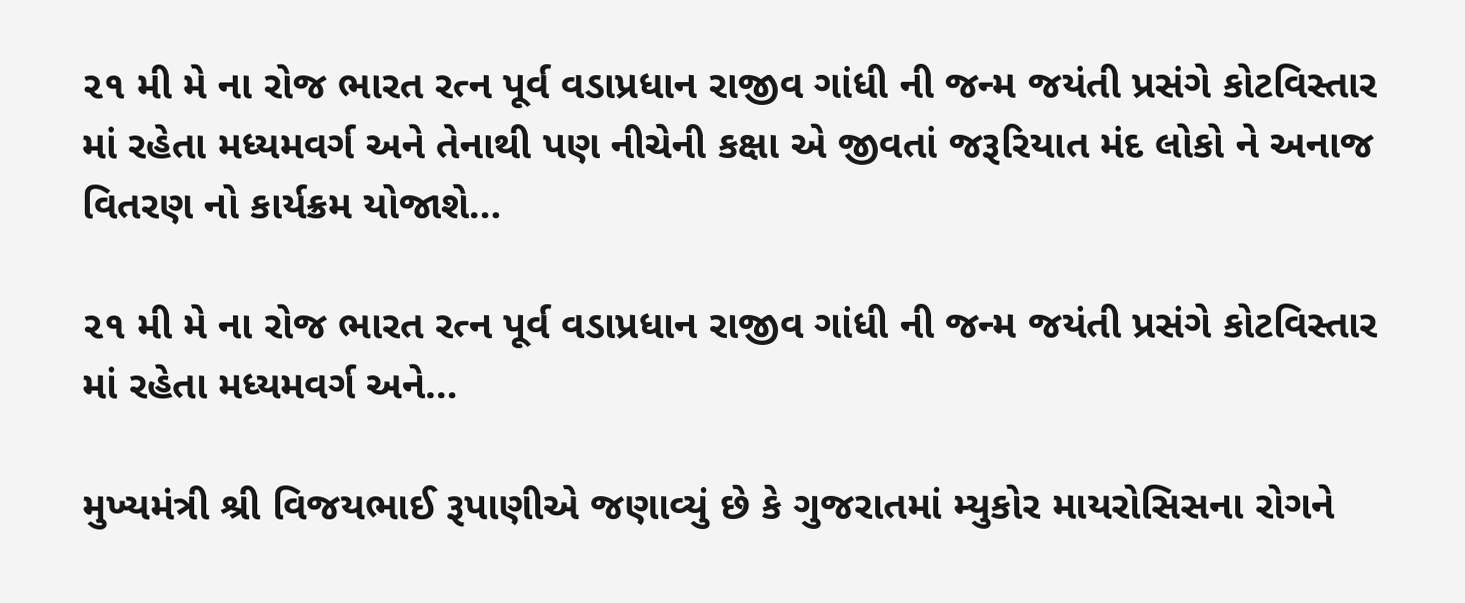૨૧ મી મે ના રોજ ભારત રત્ન પૂર્વ વડાપ્રધાન રાજીવ ગાંધી ની જન્મ જયંતી પ્રસંગે કોટવિસ્તાર માં રહેતા મધ્યમવર્ગ અને તેનાથી પણ નીચેની કક્ષા એ જીવતાં જરૂરિયાત મંદ લોકો ને અનાજ વિતરણ નો કાર્યક્રમ યોજાશે…

૨૧ મી મે ના રોજ ભારત રત્ન પૂર્વ વડાપ્રધાન રાજીવ ગાંધી ની જન્મ જયંતી પ્રસંગે કોટવિસ્તાર માં રહેતા મધ્યમવર્ગ અને…

મુખ્યમંત્રી શ્રી વિજયભાઈ રૂપાણીએ જણાવ્યું છે કે ગુજરાતમાં મ્યુકોર માયરોસિસના રોગને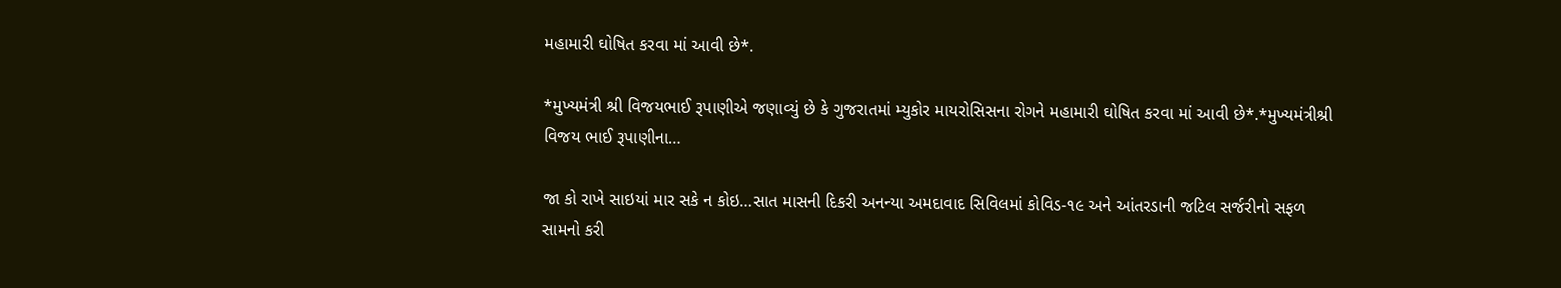મહામારી ઘોષિત કરવા માં આવી છે*.

*મુખ્યમંત્રી શ્રી વિજયભાઈ રૂપાણીએ જણાવ્યું છે કે ગુજરાતમાં મ્યુકોર માયરોસિસના રોગને મહામારી ઘોષિત કરવા માં આવી છે*.*મુખ્યમંત્રીશ્રી વિજય ભાઈ રૂપાણીના…

જા કો રાખે સાઇયાં માર સકે ન કોઇ…સાત માસની દિકરી અનન્યા અમદાવાદ સિવિલમાં કોવિડ-૧૯ અને આંતરડાની જટિલ સર્જરીનો સફળ સામનો કરી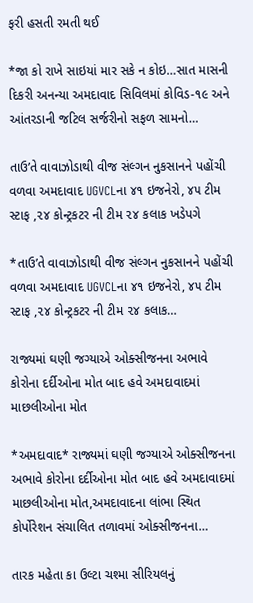ફરી હસતી રમતી થઈ

*જા કો રાખે સાઇયાં માર સકે ન કોઇ…સાત માસની દિકરી અનન્યા અમદાવાદ સિવિલમાં કોવિડ-૧૯ અને આંતરડાની જટિલ સર્જરીનો સફળ સામનો…

તાઉ’તે વાવાઝોડાથી વીજ સંલ્ગન નુકસાનને પહોંચી વળવા અમદાવાદ UGVCLના ૪૧ ઇજનેરો, ૪૫ ટીમ સ્ટાફ ,૨૪ કોન્ટ્રકટર ની ટીમ ૨૪ કલાક ખડેપગે

*તાઉ’તે વાવાઝોડાથી વીજ સંલ્ગન નુકસાનને પહોંચી વળવા અમદાવાદ UGVCLના ૪૧ ઇજનેરો, ૪૫ ટીમ સ્ટાફ ,૨૪ કોન્ટ્રકટર ની ટીમ ૨૪ કલાક…

રાજ્યમાં ઘણી જગ્યાએ ઓક્સીજનના અભાવે કોરોના દર્દીઓના મોત બાદ હવે અમદાવાદમાં માછલીઓના મોત

*અમદાવાદ* રાજ્યમાં ઘણી જગ્યાએ ઓક્સીજનના અભાવે કોરોના દર્દીઓના મોત બાદ હવે અમદાવાદમાં માછલીઓના મોત,અમદાવાદના લાંભા સ્થિત કોર્પોરેશન સંચાલિત તળાવમાં ઓક્સીજનના…

તારક મહેતા કા ઉલ્ટા ચશ્મા સીરિયલનું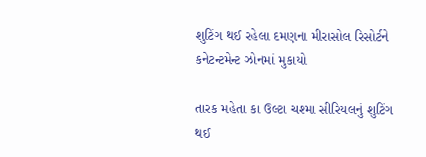શુટિંગ થઈ રહેલા દમણના મીરાસોલ રિસોર્ટને કનેટન્ટમેન્ટ ઝોનમાં મુકાયો

તારક મહેતા કા ઉલ્ટા ચશ્મા સીરિયલનું શુટિંગ થઈ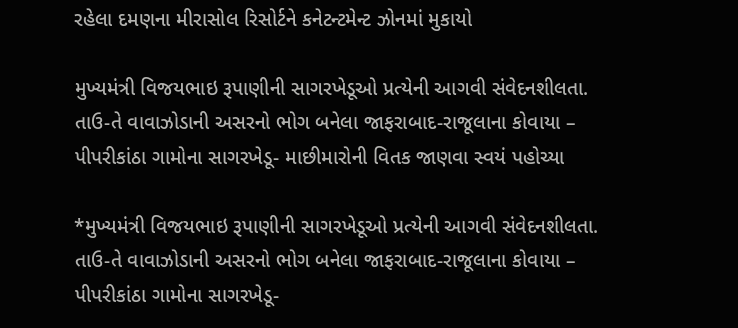રહેલા દમણના મીરાસોલ રિસોર્ટને કનેટન્ટમેન્ટ ઝોનમાં મુકાયો

મુખ્યમંત્રી વિજયભાઇ રૂપાણીની સાગરખેડૂઓ પ્રત્યેની આગવી સંવેદનશીલતા. તાઉ-તે વાવાઝોડાની અસરનો ભોગ બનેલા જાફરાબાદ-રાજૂલાના કોવાયા – પીપરીકાંઠા ગામોના સાગરખેડૂ- માછીમારોની વિતક જાણવા સ્વયં પહોચ્યા

*મુખ્યમંત્રી વિજયભાઇ રૂપાણીની સાગરખેડૂઓ પ્રત્યેની આગવી સંવેદનશીલતા. તાઉ-તે વાવાઝોડાની અસરનો ભોગ બનેલા જાફરાબાદ-રાજૂલાના કોવાયા – પીપરીકાંઠા ગામોના સાગરખેડૂ-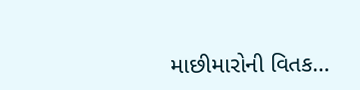માછીમારોની વિતક…